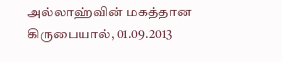அல்லாஹ்வின் மகத்தான கிருபையால், 01.09.2013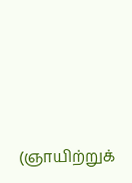(ஞாயிற்றுக்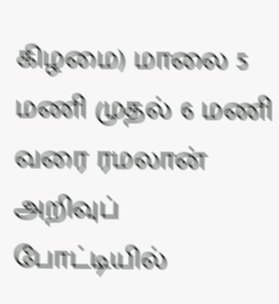கிழமை) மாலை 5 மணி முதல் 6 மணி வரை ரமலான் அறிவுப் போட்டியில்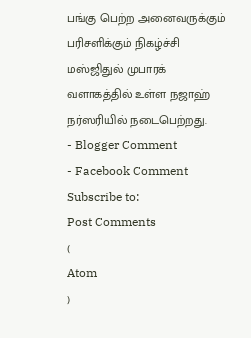பங்கு பெற்ற அனைவருக்கும் பரிசளிக்கும் நிகழ்ச்சி மஸ்ஜிதுல் முபாரக் வளாகத்தில் உள்ள நஜாஹ் நர்ஸரியில் நடைபெற்றது.
- Blogger Comment
- Facebook Comment
Subscribe to:
Post Comments
(
Atom
)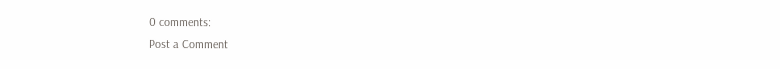0 comments:
Post a Comment